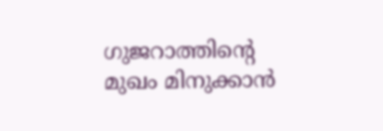ഗുജറാത്തിന്‍റെ മുഖം മിനുക്കാന്‍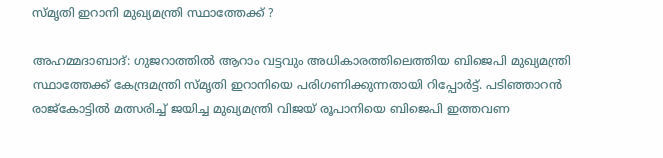സ്മൃതി ഇറാനി മുഖ്യമന്ത്രി സ്ഥാത്തേക്ക് ?

അഹമ്മദാബാദ്: ഗുജറാത്തില്‍ ആറാം വട്ടവും അധികാരത്തിലെത്തിയ ബിജെപി മുഖ്യമന്ത്രി സ്ഥാത്തേക്ക് കേന്ദ്രമന്ത്രി സ്മൃതി ഇറാനിയെ പരിഗണിക്കുന്നതായി റിപ്പോര്‍ട്ട്. പടിഞ്ഞാറന്‍ രാജ്കോട്ടില്‍ മത്സരിച്ച്‌ ജയിച്ച മുഖ്യമന്ത്രി വിജയ് രൂപാനിയെ ബിജെപി ഇത്തവണ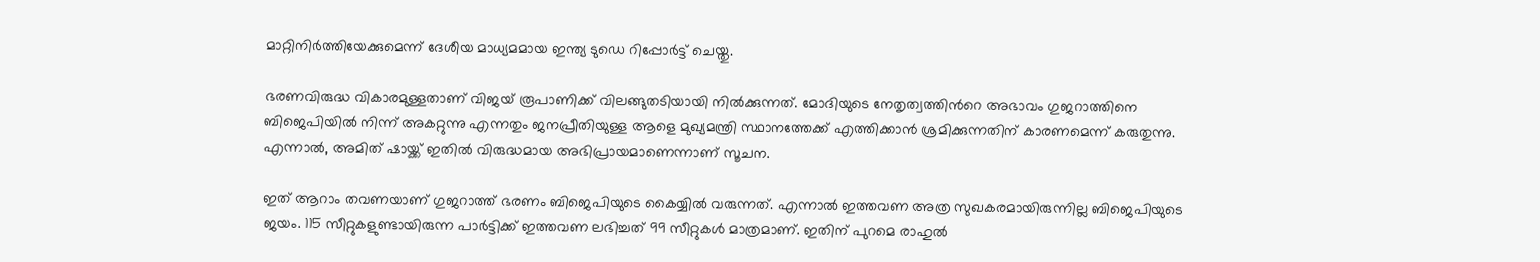മാറ്റിനിര്‍ത്തിയേക്കുമെന്ന് ദേശീയ മാധ്യമമായ ഇന്ത്യ ടുഡെ റിപ്പോര്‍ട്ട് ചെയ്തു.

ഭരണവിരുദ്ധ വികാരമുള്ളതാണ് വിജയ് രൂപാണിക്ക് വിലങ്ങുതടിയായി നില്‍ക്കുന്നത്. മോദിയുടെ നേതൃത്വത്തിന്‍റെ അഭാവം ഗുജറാത്തിനെ ബിജെപിയില്‍ നിന്ന് അകറ്റുന്നു എന്നതും ജനപ്രീതിയുള്ള ആളെ മുഖ്യമന്ത്രി സ്ഥാനത്തേക്ക് എത്തിക്കാന്‍ ശ്രമിക്കുന്നതിന് കാരണമെന്ന് കരുതുന്നു. എന്നാല്‍, അമിത് ഷായ്ക്ക് ഇതില്‍ വിരുദ്ധമായ അഭിപ്രായമാണെന്നാണ് സൂചന.

ഇത് ആറാം തവണയാണ് ഗുജറാത്ത് ഭരണം ബിജെപിയുടെ കൈയ്യില്‍ വരുന്നത്. എന്നാല്‍ ഇത്തവണ അത്ര സുഖകരമായിരുന്നില്ല ബിജെപിയുടെ ജയം. 115 സീറ്റുകളുണ്ടായിരുന്ന പാര്‍ട്ടിക്ക് ഇത്തവണ ലഭിച്ചത് 99 സീറ്റുകള്‍ മാത്രമാണ്. ഇതിന് പുറമെ രാഹുല്‍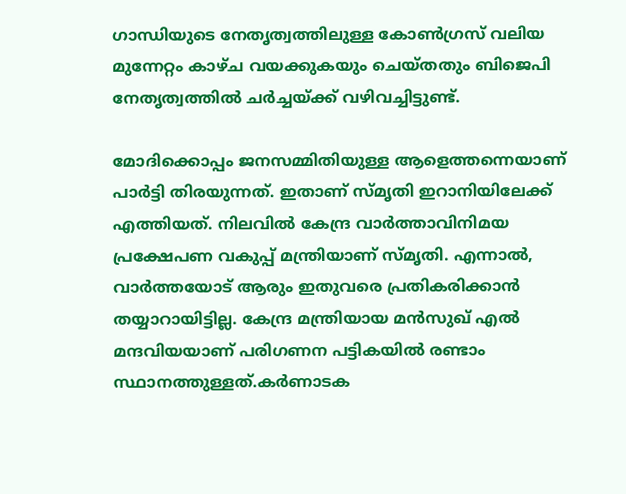ഗാന്ധിയുടെ നേതൃത്വത്തിലുള്ള കോണ്‍ഗ്രസ് വലിയ മുന്നേറ്റം കാഴ്ച വയക്കുകയും ചെയ്തതും ബിജെപി നേതൃത്വത്തില്‍ ചര്‍ച്ചയ്ക്ക് വഴിവച്ചിട്ടുണ്ട്.

മോദിക്കൊപ്പം ജനസമ്മിതിയുള്ള ആളെത്തന്നെയാണ് പാര്‍ട്ടി തിരയുന്നത്. ഇതാണ് സ്മൃതി ഇറാനിയിലേക്ക് എത്തിയത്. നിലവില്‍ കേന്ദ്ര വാര്‍ത്താവിനിമയ പ്രക്ഷേപണ വകുപ്പ് മന്ത്രിയാണ് സ്മൃതി. എന്നാല്‍, വാര്‍ത്തയോട് ആരും ഇതുവരെ പ്രതികരിക്കാന്‍ തയ്യാറായിട്ടില്ല. കേന്ദ്ര മന്ത്രിയായ മന്‍സുഖ് എല്‍ മന്ദവിയയാണ് പരിഗണന പട്ടികയില്‍ രണ്ടാം സ്ഥാനത്തുള്ളത്.കര്‍ണാടക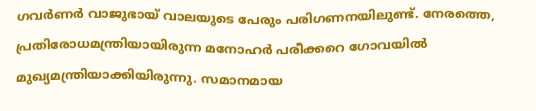ഗവര്‍ണര്‍ വാജുഭായ് വാലയുടെ പേരും പരിഗണനയിലുണ്ട്. നേരത്തെ, പ്രതിരോധമന്ത്രിയായിരുന്ന മനോഹര്‍ പരീക്കറെ ഗോവയില്‍ മുഖ്യമന്ത്രിയാക്കിയിരുന്നു. സമാനമായ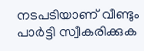നടപടിയാണ് വീണ്ടും പാര്‍ട്ടി സ്വീകരിക്കുക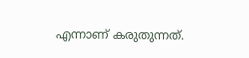എന്നാണ് കരുതുന്നത്.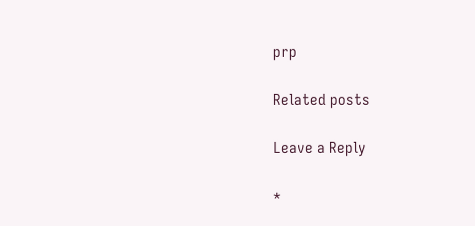prp

Related posts

Leave a Reply

*